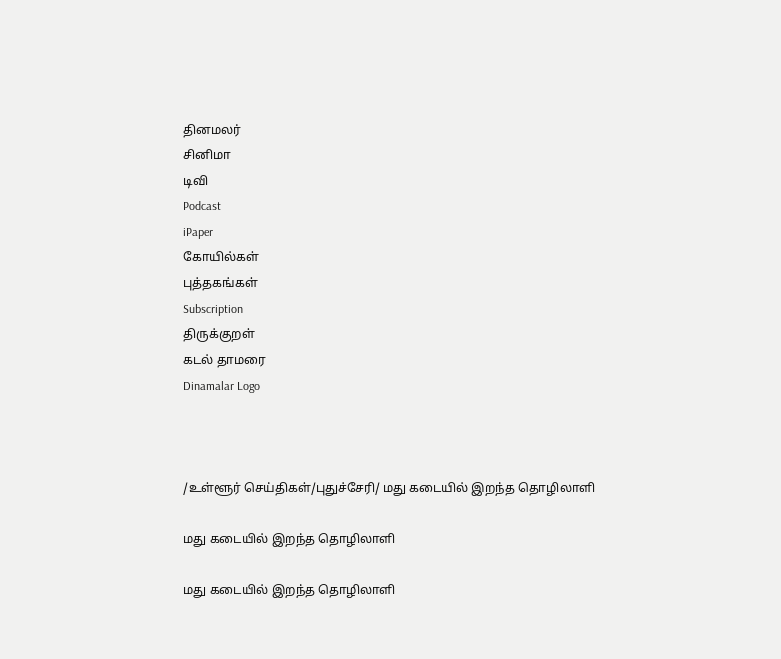தினமலர்
சினிமா
டிவி
Podcast
iPaper
கோயில்கள்
புத்தகங்கள்
Subscription
திருக்குறள்
கடல் தாமரை
Dinamalar Logo



/உள்ளூர் செய்திகள்/புதுச்சேரி/ மது கடையில் இறந்த தொழிலாளி

மது கடையில் இறந்த தொழிலாளி

மது கடையில் இறந்த தொழிலாளி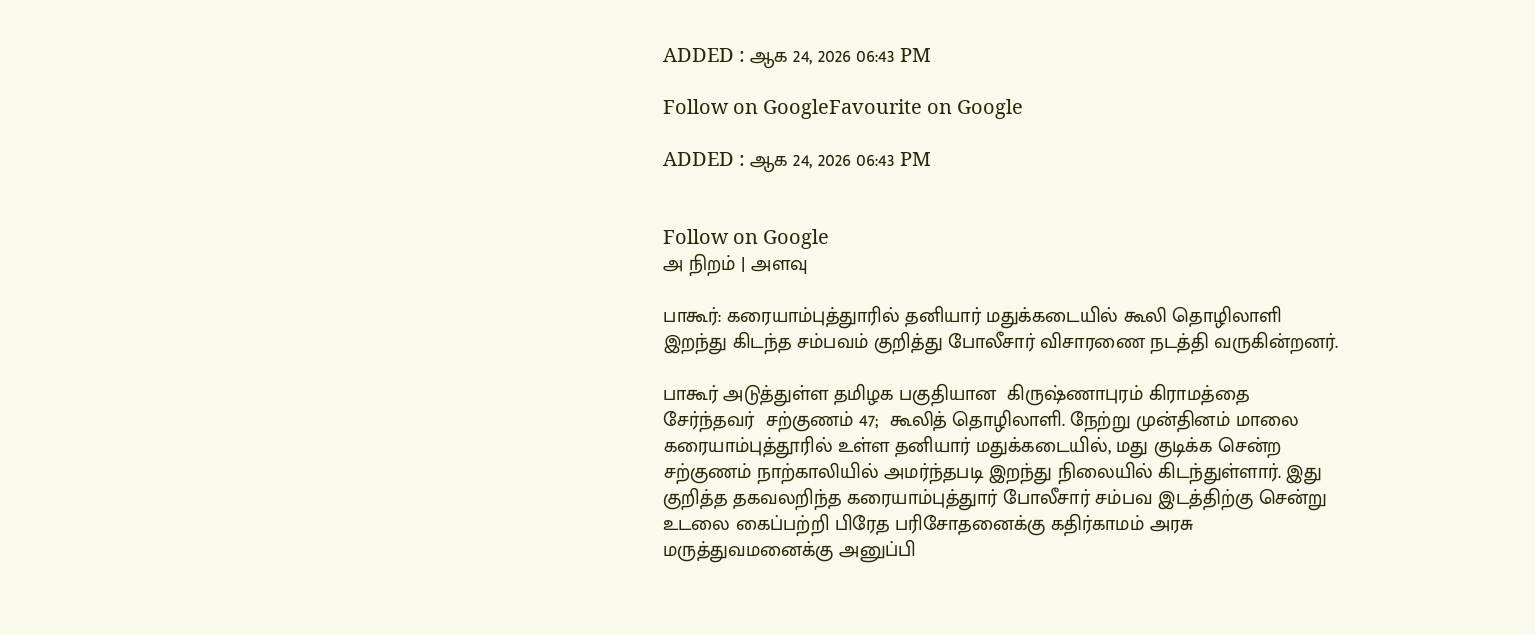ADDED : ஆக 24, 2026 06:43 PM

Follow on GoogleFavourite on Google

ADDED : ஆக 24, 2026 06:43 PM


Follow on Google
அ நிறம் | அளவு

பாகூர்: கரையாம்புத்துாரில் தனியார் மதுக்கடையில் கூலி தொழிலாளி இறந்து கிடந்த சம்பவம் குறித்து போலீசார் விசாரணை நடத்தி வருகின்றனர்.

பாகூர் அடுத்துள்ள தமிழக பகுதியான  கிருஷ்ணாபுரம் கிராமத்தை சேர்ந்தவர்  சற்குணம் 47;  கூலித் தொழிலாளி. நேற்று முன்தினம் மாலை கரையாம்புத்தூரில் உள்ள தனியார் மதுக்கடையில், மது குடிக்க சென்ற சற்குணம் நாற்காலியில் அமர்ந்தபடி இறந்து நிலையில் கிடந்துள்ளார். இது குறித்த தகவலறிந்த கரையாம்புத்துார் போலீசார் சம்பவ இடத்திற்கு சென்று உடலை கைப்பற்றி பிரேத பரிசோதனைக்கு கதிர்காமம் அரசு மருத்துவமனைக்கு அனுப்பி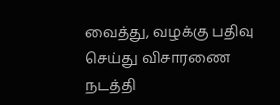வைத்து, வழக்கு பதிவு செய்து விசாரணை நடத்தி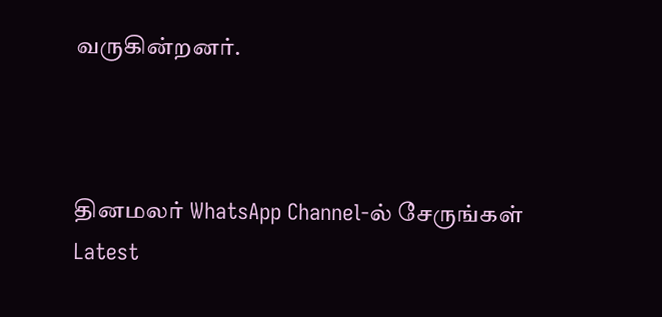வருகின்றனர்.



தினமலர் WhatsApp Channel-ல் சேருங்கள்
Latest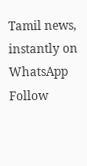Tamil news, instantly on WhatsApp
Follow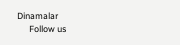Dinamalar
      Follow us